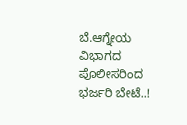ಬೆ.ಆಗ್ನೇಯ ವಿಭಾಗದ ಪೊಲೀಸರಿಂದ ಭರ್ಜರಿ ಬೇಟೆ..!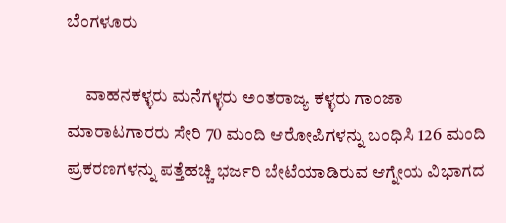ಬೆಂಗಳೂರು

     ವಾಹನಕಳ್ಳರು ಮನೆಗಳ್ಳರು ಅಂತರಾಜ್ಯ ಕಳ್ಳರು ಗಾಂಜಾ ಮಾರಾಟಗಾರರು ಸೇರಿ 70 ಮಂದಿ ಆರೋಪಿಗಳನ್ನು ಬಂಧಿಸಿ 126 ಮಂದಿ ಪ್ರಕರಣಗಳನ್ನು ಪತ್ತೆಹಚ್ಚಿ ಭರ್ಜರಿ ಬೇಟೆಯಾಡಿರುವ ಆಗ್ನೇಯ ವಿಭಾಗದ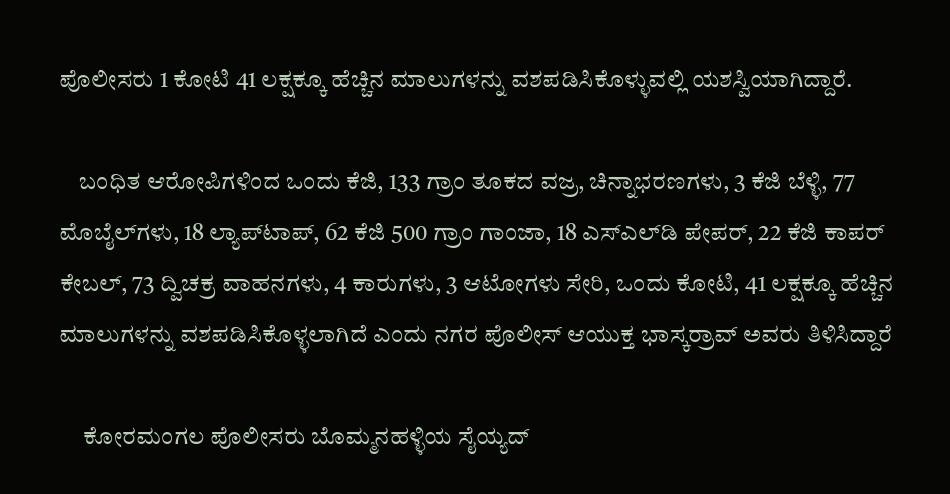ಪೊಲೀಸರು 1 ಕೋಟಿ 41 ಲಕ್ಷಕ್ಕೂ ಹೆಚ್ಚಿನ ಮಾಲುಗಳನ್ನು ವಶಪಡಿಸಿಕೊಳ್ಳುವಲ್ಲಿ ಯಶಸ್ವಿಯಾಗಿದ್ದಾರೆ.

    ಬಂಧಿತ ಆರೋಪಿಗಳಿಂದ ಒಂದು ಕೆಜಿ, 133 ಗ್ರಾಂ ತೂಕದ ವಜ್ರ, ಚಿನ್ನಾಭರಣಗಳು, 3 ಕೆಜಿ ಬೆಳ್ಳಿ, 77 ಮೊಬೈಲ್‍ಗಳು, 18 ಲ್ಯಾಪ್‍ಟಾಪ್, 62 ಕೆಜಿ 500 ಗ್ರಾಂ ಗಾಂಜಾ, 18 ಎಸ್‍ಎಲ್‍ಡಿ ಪೇಪರ್, 22 ಕೆಜಿ ಕಾಪರ್ ಕೇಬಲ್, 73 ದ್ವಿಚಕ್ರ ವಾಹನಗಳು, 4 ಕಾರುಗಳು, 3 ಆಟೋಗಳು ಸೇರಿ, ಒಂದು ಕೋಟಿ, 41 ಲಕ್ಷಕ್ಕೂ ಹೆಚ್ಚಿನ ಮಾಲುಗಳನ್ನು ವಶಪಡಿಸಿಕೊಳ್ಳಲಾಗಿದೆ ಎಂದು ನಗರ ಪೊಲೀಸ್ ಆಯುಕ್ತ ಭಾಸ್ಕರ್‍ರಾವ್ ಅವರು ತಿಳಿಸಿದ್ದಾರೆ

     ಕೋರಮಂಗಲ ಪೊಲೀಸರು ಬೊಮ್ಮನಹಳ್ಳಿಯ ಸೈಯ್ಯದ್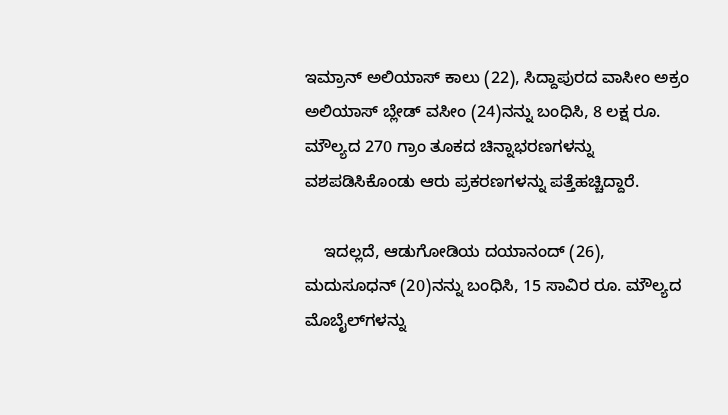ಇಮ್ರಾನ್ ಅಲಿಯಾಸ್ ಕಾಲು (22), ಸಿದ್ದಾಪುರದ ವಾಸೀಂ ಅಕ್ರಂ ಅಲಿಯಾಸ್ ಬ್ಲೇಡ್ ವಸೀಂ (24)ನನ್ನು ಬಂಧಿಸಿ, 8 ಲಕ್ಷ ರೂ. ಮೌಲ್ಯದ 270 ಗ್ರಾಂ ತೂಕದ ಚಿನ್ನಾಭರಣಗಳನ್ನು ವಶಪಡಿಸಿಕೊಂಡು ಆರು ಪ್ರಕರಣಗಳನ್ನು ಪತ್ತೆಹಚ್ಚಿದ್ದಾರೆ.

    ಇದಲ್ಲದೆ, ಆಡುಗೋಡಿಯ ದಯಾನಂದ್ (26), ಮದುಸೂಧನ್ (20)ನನ್ನು ಬಂಧಿಸಿ, 15 ಸಾವಿರ ರೂ. ಮೌಲ್ಯದ ಮೊಬೈಲ್‍ಗಳನ್ನು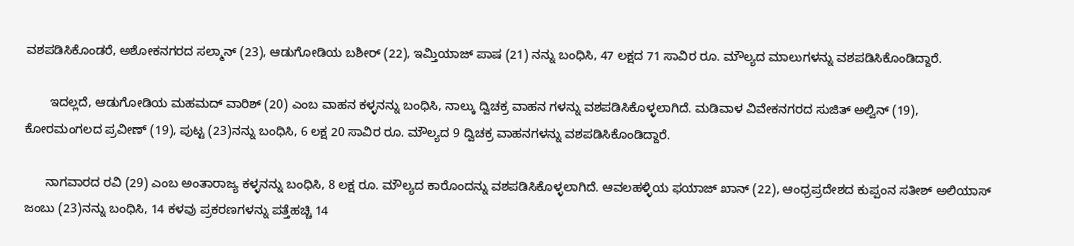ವಶಪಡಿಸಿಕೊಂಡರೆ, ಅಶೋಕನಗರದ ಸಲ್ಮಾನ್ (23), ಆಡುಗೋಡಿಯ ಬಶೀರ್ (22), ಇಮ್ತಿಯಾಜ್ ಪಾಷ (21) ನನ್ನು ಬಂಧಿಸಿ, 47 ಲಕ್ಷದ 71 ಸಾವಿರ ರೂ. ಮೌಲ್ಯದ ಮಾಲುಗಳನ್ನು ವಶಪಡಿಸಿಕೊಂಡಿದ್ದಾರೆ.

       ಇದಲ್ಲದೆ, ಆಡುಗೋಡಿಯ ಮಹಮದ್ ವಾರಿಶ್ (20) ಎಂಬ ವಾಹನ ಕಳ್ಳನನ್ನು ಬಂಧಿಸಿ, ನಾಲ್ಕು ದ್ವಿಚಕ್ರ ವಾಹನ ಗಳನ್ನು ವಶಪಡಿಸಿಕೊಳ್ಳಲಾಗಿದೆ. ಮಡಿವಾಳ ವಿವೇಕನಗರದ ಸುಜಿತ್ ಅಲ್ವಿನ್ (19), ಕೋರಮಂಗಲದ ಪ್ರವೀಣ್ (19), ಪುಟ್ಟ (23)ನನ್ನು ಬಂಧಿಸಿ, 6 ಲಕ್ಷ 20 ಸಾವಿರ ರೂ. ಮೌಲ್ಯದ 9 ದ್ವಿಚಕ್ರ ವಾಹನಗಳನ್ನು ವಶಪಡಿಸಿಕೊಂಡಿದ್ದಾರೆ.

      ನಾಗವಾರದ ರವಿ (29) ಎಂಬ ಅಂತಾರಾಜ್ಯ ಕಳ್ಳನನ್ನು ಬಂಧಿಸಿ, 8 ಲಕ್ಷ ರೂ. ಮೌಲ್ಯದ ಕಾರೊಂದನ್ನು ವಶಪಡಿಸಿಕೊಳ್ಳಲಾಗಿದೆ. ಆವಲಹಳ್ಳಿಯ ಫಯಾಜ್ ಖಾನ್ (22), ಆಂಧ್ರಪ್ರದೇಶದ ಕುಪ್ಪಂನ ಸತೀಶ್ ಅಲಿಯಾಸ್ ಜಂಬು (23)ನನ್ನು ಬಂಧಿಸಿ, 14 ಕಳವು ಪ್ರಕರಣಗಳನ್ನು ಪತ್ತೆಹಚ್ಚಿ 14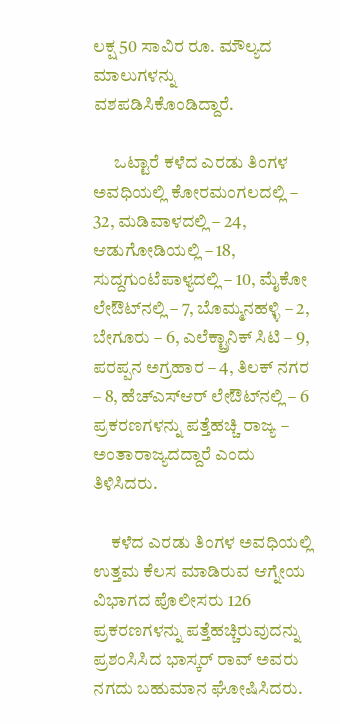ಲಕ್ಷ 50 ಸಾವಿರ ರೂ. ಮೌಲ್ಯದ ಮಾಲುಗಳನ್ನು ವಶಪಡಿಸಿಕೊಂಡಿದ್ದಾರೆ.

      ಒಟ್ಟಾರೆ ಕಳೆದ ಎರಡು ತಿಂಗಳ ಅವಧಿಯಲ್ಲಿ ಕೋರಮಂಗಲದಲ್ಲಿ – 32, ಮಡಿವಾಳದಲ್ಲಿ – 24, ಆಡುಗೋಡಿಯಲ್ಲಿ – 18, ಸುದ್ದಗುಂಟೆಪಾಳ್ಯದಲ್ಲಿ – 10, ಮೈಕೋ ಲೇಔಟ್‍ನಲ್ಲಿ – 7, ಬೊಮ್ಮನಹಳ್ಳಿ – 2, ಬೇಗೂರು – 6, ಎಲೆಕ್ಟ್ರಾನಿಕ್ ಸಿಟಿ – 9, ಪರಪ್ಪನ ಅಗ್ರಹಾರ – 4, ತಿಲಕ್ ನಗರ – 8, ಹೆಚ್‍ಎಸ್‍ಆರ್ ಲೇಔಟ್‍ನಲ್ಲಿ – 6 ಪ್ರಕರಣಗಳನ್ನು ಪತ್ತೆಹಚ್ಚಿ ರಾಜ್ಯ – ಅಂತಾರಾಜ್ಯದದ್ದಾರೆ ಎಂದು ತಿಳಿಸಿದರು.

     ಕಳೆದ ಎರಡು ತಿಂಗಳ ಅವಧಿಯಲ್ಲಿ ಉತ್ತಮ ಕೆಲಸ ಮಾಡಿರುವ ಆಗ್ನೇಯ ವಿಭಾಗದ ಪೊಲೀಸರು 126 ಪ್ರಕರಣಗಳನ್ನು ಪತ್ತೆಹಚ್ಚಿರುವುದನ್ನು ಪ್ರಶಂಸಿಸಿದ ಭಾಸ್ಕರ್ ರಾವ್ ಅವರು ನಗದು ಬಹುಮಾನ ಘೋಷಿಸಿದರು.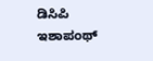ಡಿಸಿಪಿ ಇಶಾಪಂಥ್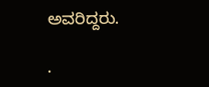ಅವರಿದ್ದರು.

.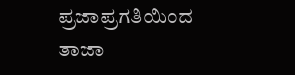ಪ್ರಜಾಪ್ರಗತಿಯಿಂದ ತಾಜಾ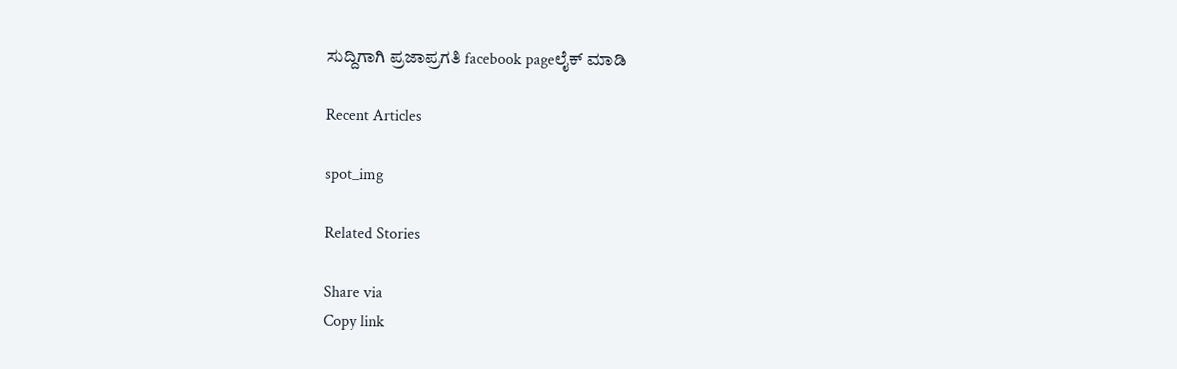ಸುದ್ದಿಗಾಗಿ ಪ್ರಜಾಪ್ರಗತಿ facebook pageಲೈಕ್ ಮಾಡಿ

Recent Articles

spot_img

Related Stories

Share via
Copy link